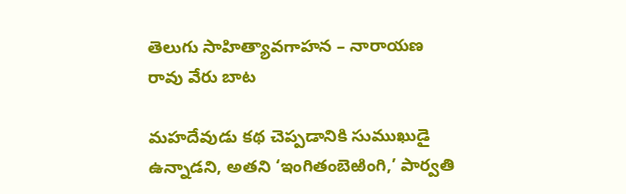తెలుగు సాహిత్యావగాహన – నారాయణ రావు వేరు బాట

మహదేవుడు కథ చెప్పడానికి సుముఖుడై ఉన్నాడని, అతని ‘ఇంగితంబెఱింగి,’ పార్వతి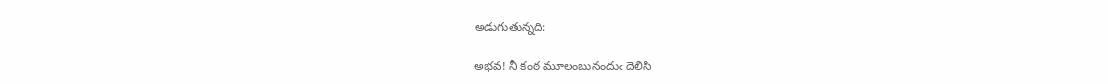అడుగుతున్నది:

అభవ! నీ కంఠ మూలంబునందుఁ దెలిసి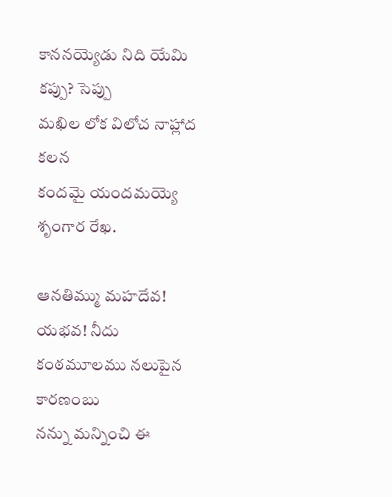కాననయ్యెడు నిది యేమి కప్పు? సెప్పు
మఖిల లోక విలోచ నాహ్లాద కలన
కందమై యందమయ్యె శృంగార రేఖ.

ఆనతిమ్ము మహదేవ! యభవ! నీదు
కంఠమూలము నలుపైన కారణంబు
నన్ను మన్నించి ఈ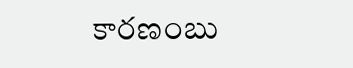కారణంబు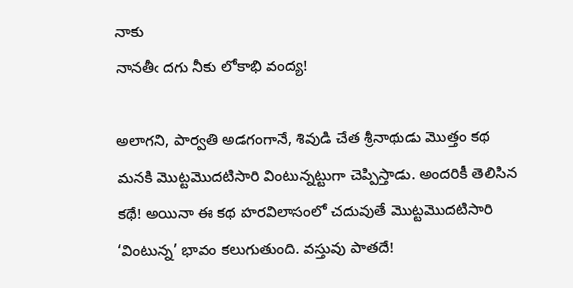నాకు
నానతీఁ దగు నీకు లోకాభి వంద్య!

అలాగని, పార్వతి అడగంగానే, శివుడి చేత శ్రీనాథుడు మొత్తం కథ మనకి మొట్టమొదటిసారి వింటున్నట్టుగా చెప్పిస్తాడు. అందరికీ తెలిసిన కథే! అయినా ఈ కథ హరవిలాసంలో చదువుతే మొట్టమొదటిసారి ‘వింటున్న’ భావం కలుగుతుంది. వస్తువు పాతదే!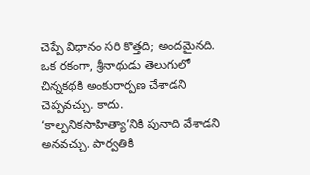చెప్పే విధానం సరి కొత్తది; అందమైనది. ఒక రకంగా, శ్రీనాథుడు తెలుగులో చిన్నకథకి అంకురార్పణ చేశాడని చెప్పవచ్చు. కాదు. ‘కాల్పనికసాహిత్యా’నికి పునాది వేశాడని అనవచ్చు. పార్వతికి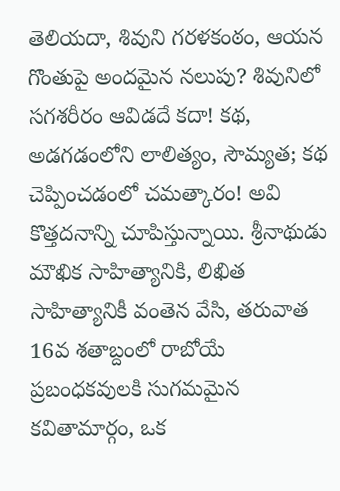తెలియదా, శివుని గరళకంఠం, ఆయన గొంతుపై అందమైన నలుపు? శివునిలో సగశరీరం ఆవిడదే కదా! కథ, అడగడంలోని లాలిత్యం, సౌమ్యత; కథ చెప్పించడంలో చమత్కారం! అవి కొత్తదనాన్ని చూపిస్తున్నాయి. శ్రీనాథుడు మౌఖిక సాహిత్యానికి, లిఖిత సాహిత్యానికీ వంతెన వేసి, తరువాత 16వ శతాబ్దంలో రాబోయే ప్రబంధకవులకి సుగమమైన కవితామార్గం, ఒక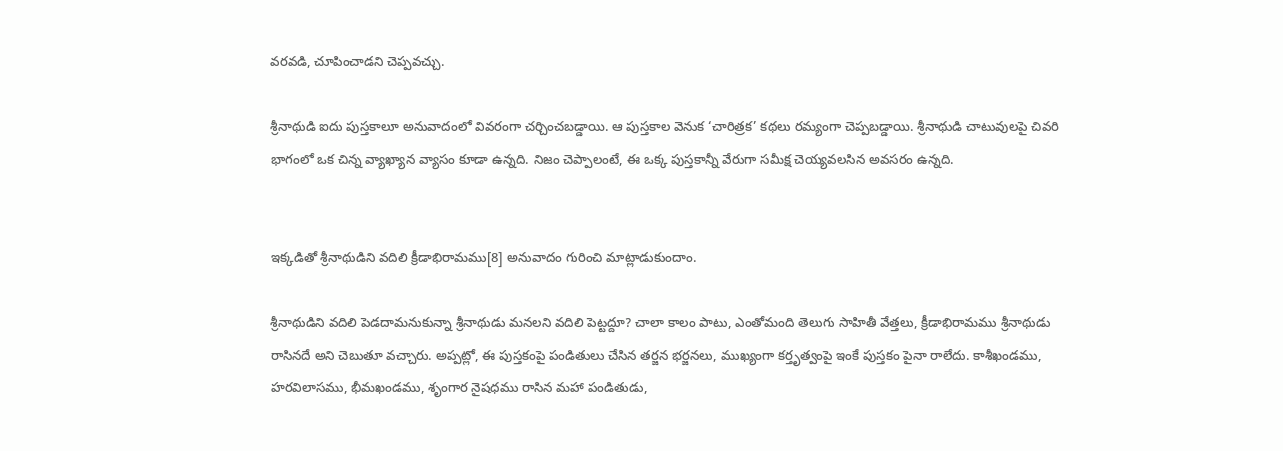వరవడి, చూపించాడని చెప్పవచ్చు.

శ్రీనాథుడి ఐదు పుస్తకాలూ అనువాదంలో వివరంగా చర్చించబడ్డాయి. ఆ పుస్తకాల వెనుక ‘చారిత్రక’ కథలు రమ్యంగా చెప్పబడ్డాయి. శ్రీనాథుడి చాటువులపై చివరి భాగంలో ఒక చిన్న వ్యాఖ్యాన వ్యాసం కూడా ఉన్నది. నిజం చెప్పాలంటే, ఈ ఒక్క పుస్తకాన్నీ వేరుగా సమీక్ష చెయ్యవలసిన అవసరం ఉన్నది.


ఇక్కడితో శ్రీనాథుడిని వదిలి క్రీడాభిరామము[8] అనువాదం గురించి మాట్లాడుకుందాం.

శ్రీనాథుడిని వదిలి పెడదామనుకున్నా శ్రీనాథుడు మనలని వదిలి పెట్టద్దూ? చాలా కాలం పాటు, ఎంతోమంది తెలుగు సాహితీ వేత్తలు, క్రీడాభిరామము శ్రీనాథుడు రాసినదే అని చెబుతూ వచ్చారు. అప్పట్లో, ఈ పుస్తకంపై పండితులు చేసిన తర్జన భర్జనలు, ముఖ్యంగా కర్తృత్వంపై ఇంకే పుస్తకం పైనా రాలేదు. కాశీఖండము, హరవిలాసము, భీమఖండము, శృంగార నైషధము రాసిన మహా పండితుడు,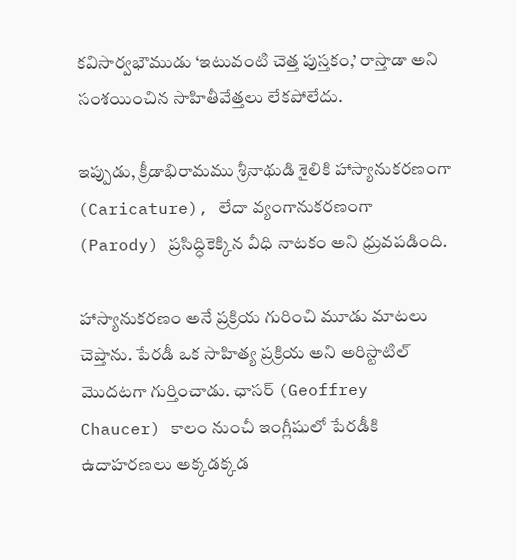కవిసార్వభౌముడు ‘ఇటువంటి చెత్త పుస్తకం,’ రాస్తాడా అని సంశయించిన సాహితీవేత్తలు లేకపోలేదు.

ఇప్పుడు, క్రీడాభిరామము శ్రీనాథుడి శైలికి హాస్యానుకరణంగా (Caricature), లేదా వ్యంగానుకరణంగా (Parody) ప్రసిద్ధికెక్కిన వీధి నాటకం అని ధ్రువపడింది.

హాస్యానుకరణం అనే ప్రక్రియ గురించి మూడు మాటలు చెప్తాను. పేరడీ ఒక సాహిత్య ప్రక్రియ అని అరిస్టాటిల్ మొదటగా గుర్తించాడు. ఛాసర్ (Geoffrey Chaucer) కాలం నుంచీ ఇంగ్లీషులో పేరడీకి ఉదాహరణలు అక్కడక్కడ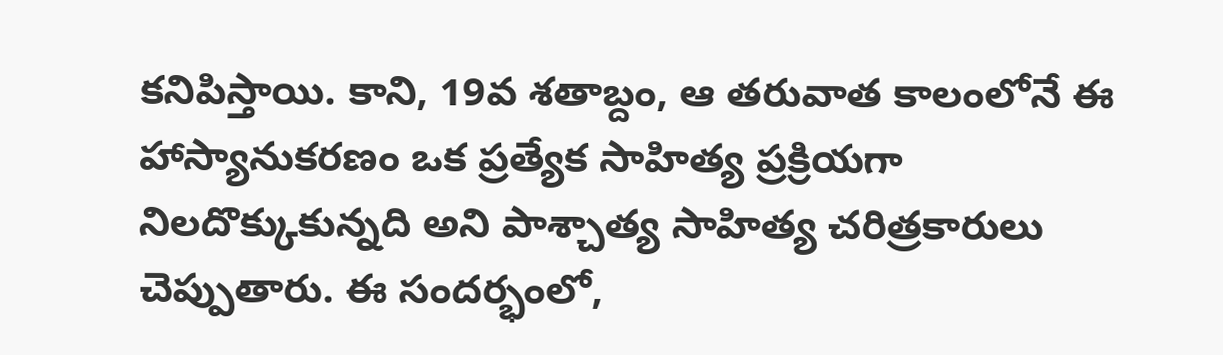కనిపిస్తాయి. కాని, 19వ శతాబ్దం, ఆ తరువాత కాలంలోనే ఈ హాస్యానుకరణం ఒక ప్రత్యేక సాహిత్య ప్రక్రియగా నిలదొక్కుకున్నది అని పాశ్చాత్య సాహిత్య చరిత్రకారులు చెప్పుతారు. ఈ సందర్భంలో,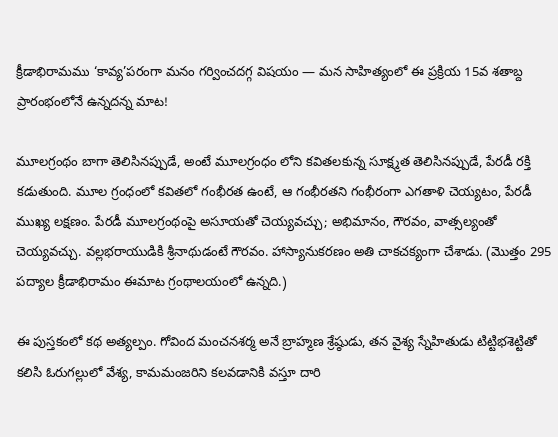క్రీడాభిరామము ‘కావ్య’పరంగా మనం గర్వించదగ్గ విషయం — మన సాహిత్యంలో ఈ ప్రక్రియ 15వ శతాబ్ద ప్రారంభంలోనే ఉన్నదన్న మాట!

మూలగ్రంథం బాగా తెలిసినప్పుడే, అంటే మూలగ్రంధం లోని కవితలకున్న సూక్ష్మత తెలిసినప్పుడే, పేరడీ రక్తి కడుతుంది. మూల గ్రంధంలో కవితలో గంభీరత ఉంటే, ఆ గంభీరతని గంభీరంగా ఎగతాళి చెయ్యటం, పేరడీ ముఖ్య లక్షణం. పేరడీ మూలగ్రంథంపై అసూయతో చెయ్యవచ్చు; అభిమానం, గౌరవం, వాత్సల్యంతో చెయ్యవచ్చు. వల్లభరాయుడికి శ్రీనాథుడంటే గౌరవం. హాస్యానుకరణం అతి చాకచక్యంగా చేశాడు. (మొత్తం 295 పద్యాల క్రీడాభిరామం ఈమాట గ్రంథాలయంలో ఉన్నది.)

ఈ పుస్తకంలో కథ అత్యల్పం. గోవింద మంచనశర్మ అనే బ్రాహ్మణ శ్రేష్ఠుడు, తన వైశ్య స్నేహితుడు టిట్టిభశెట్టితో కలిసి ఓరుగల్లులో వేశ్య, కామమంజరిని కలవడానికి వస్తూ దారి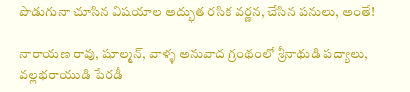పొడుగునా చూసిన విషయాల అద్భుత రసిక వర్ణన, చేసిన పనులు, అంతే!

నారాయణ రావు, షూల్మన్‌, వాళ్ళ అనువాద గ్రంథంలో శ్రీనాథుడి పద్యాలు, వల్లభరాయుడి పేరడీ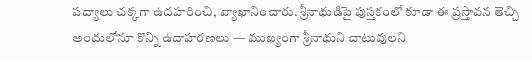పద్యాలు చక్కగా ఉదహరించి, వ్యాఖానించారు. శ్రీనాథుడిపై పుస్తకంలో కూడా ఈ ప్రస్తావన తెచ్చి అందులోనూ కొన్ని ఉదాహరణలు — ముఖ్యంగా శ్రీనాథుని చాటువులని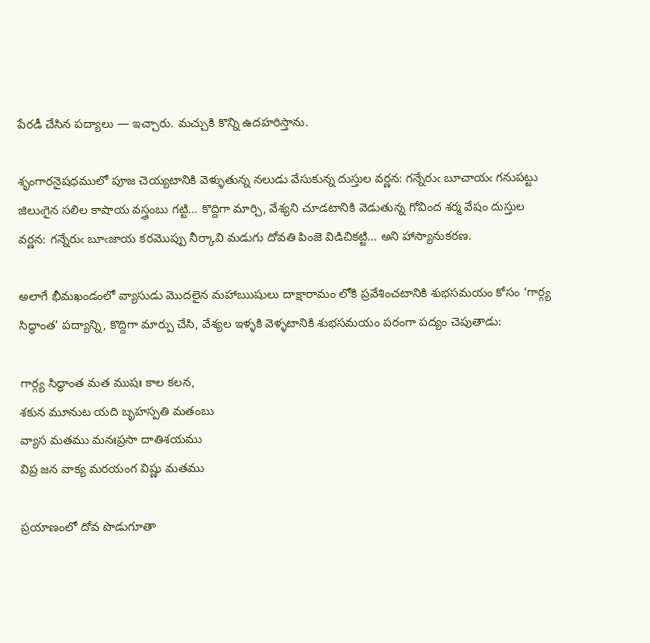పేరడీ చేసిన పద్యాలు — ఇచ్చారు. మచ్చుకి కొన్ని ఉదహరిస్తాను.

శృంగారనైషధములో పూజ చెయ్యటానికి వెళ్ళుతున్న నలుడు వేసుకున్న దుస్తుల వర్ణన: గన్నేరుఁ బూచాయఁ గనుపట్టు జిలుఁగైన సలిల కాషాయ వస్త్రంబు గట్టి… కొద్దిగా మార్చి, వేశ్యని చూడటానికి వెడుతున్న గోవింద శర్మ వేషం దుస్తుల వర్ణన: గన్నేరుఁ బూఁజాయ కరమొప్పు నీర్కావి మడుగు దోవతి పింజె విడిచికట్టి… అని హాస్యానుకరణ.

అలాగే భీమఖండంలో వ్యాసుడు మొదలైన మహాఋషులు దాక్షారామం లోకి ప్రవేశించటానికి శుభసమయం కోసం ‘గార్గ్య సిద్ధాంత’ పద్యాన్ని, కొద్దిగా మార్పు చేసి, వేశ్యల ఇళ్ళకి వెళ్ళటానికి శుభసమయం పరంగా పద్యం చెపుతాడు:

గార్గ్య సిద్ధాంత మత ముషః కాల కలన,
శకున మూనుట యది బృహస్పతి మతంబు
వ్యాస మతము మనఃప్రసా దాతిశయము
విప్ర జన వాక్య మరయంగ విష్ణు మతము

ప్రయాణంలో దోవ పొడుగూతా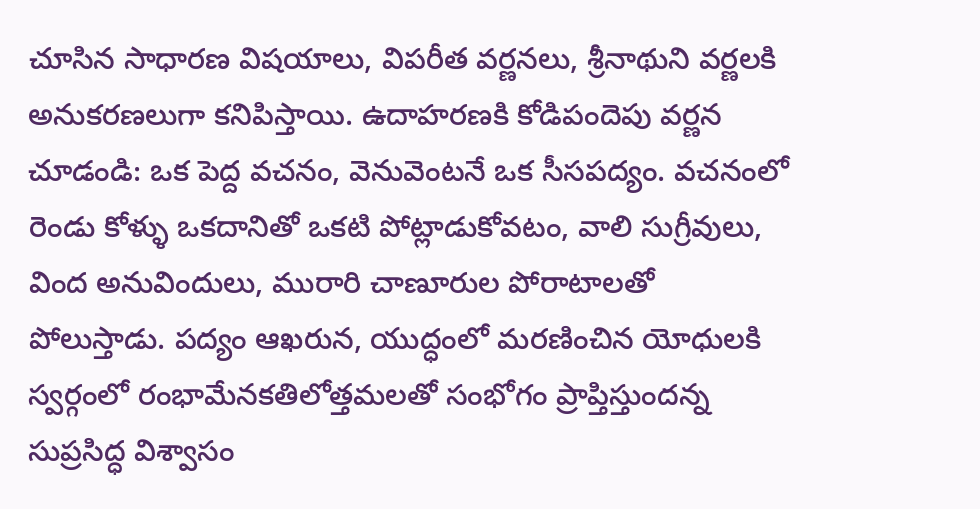చూసిన సాధారణ విషయాలు, విపరీత వర్ణనలు, శ్రీనాథుని వర్ణలకి అనుకరణలుగా కనిపిస్తాయి. ఉదాహరణకి కోడిపందెపు వర్ణన చూడండి: ఒక పెద్ద వచనం, వెనువెంటనే ఒక సీసపద్యం. వచనంలో రెండు కోళ్ళు ఒకదానితో ఒకటి పోట్లాడుకోవటం, వాలి సుగ్రీవులు, వింద అనువిందులు, మురారి చాణూరుల పోరాటాలతో పోలుస్తాడు. పద్యం ఆఖరున, యుద్ధంలో మరణించిన యోధులకి స్వర్గంలో రంభామేనకతిలోత్తమలతో సంభోగం ప్రాప్తిస్తుందన్న సుప్రసిద్ధ విశ్వాసం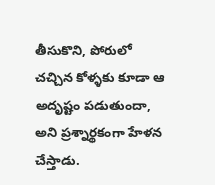తీసుకొని, పోరులో చచ్చిన కోళ్ళకు కూడా ఆ అదృష్టం పడుతుందా, అని ప్రశ్నార్థకంగా హేళన చేస్తాడు.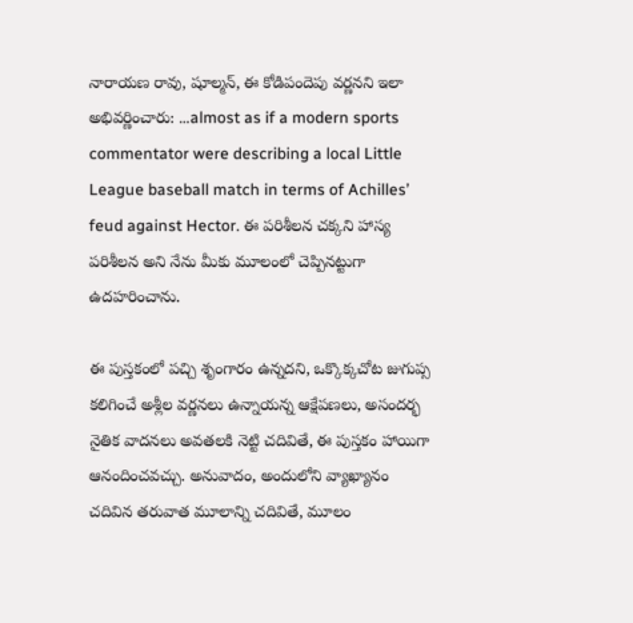నారాయణ రావు, షూల్మన్, ఈ కోడిపందెపు వర్ణనని ఇలా అభివర్ణించారు: …almost as if a modern sports commentator were describing a local Little League baseball match in terms of Achilles’ feud against Hector. ఈ పరిశీలన చక్కని హాస్య పరిశీలన అని నేను మీకు మూలంలో చెప్పినట్టుగా ఉదహరించాను.

ఈ పుస్తకంలో పచ్చి శృంగారం ఉన్నదని, ఒక్కొక్కచోట జుగుప్స కలిగించే అశ్లీల వర్ణనలు ఉన్నాయన్న ఆక్షేపణలు, అసందర్భ నైతిక వాదనలు అవతలకి నెట్టి చదివితే, ఈ పుస్తకం హాయిగా ఆనందించవచ్చు. అనువాదం, అందులోని వ్యాఖ్యానం చదివిన తరువాత మూలాన్ని చదివితే, మూలం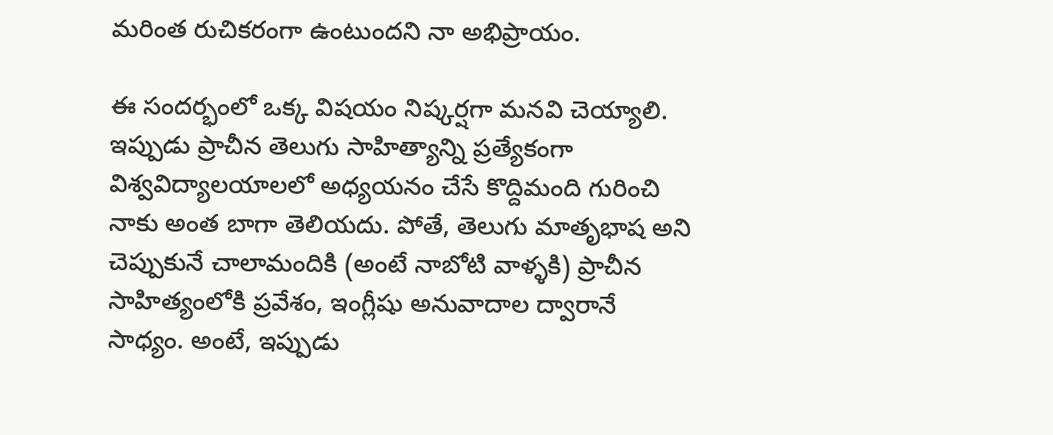మరింత రుచికరంగా ఉంటుందని నా అభిప్రాయం.

ఈ సందర్భంలో ఒక్క విషయం నిష్కర్షగా మనవి చెయ్యాలి. ఇప్పుడు ప్రాచీన తెలుగు సాహిత్యాన్ని ప్రత్యేకంగా విశ్వవిద్యాలయాలలో అధ్యయనం చేసే కొద్దిమంది గురించి నాకు అంత బాగా తెలియదు. పోతే, తెలుగు మాతృభాష అని చెప్పుకునే చాలామందికి (అంటే నాబోటి వాళ్ళకి) ప్రాచీన సాహిత్యంలోకి ప్రవేశం, ఇంగ్లీషు అనువాదాల ద్వారానే సాధ్యం. అంటే, ఇప్పుడు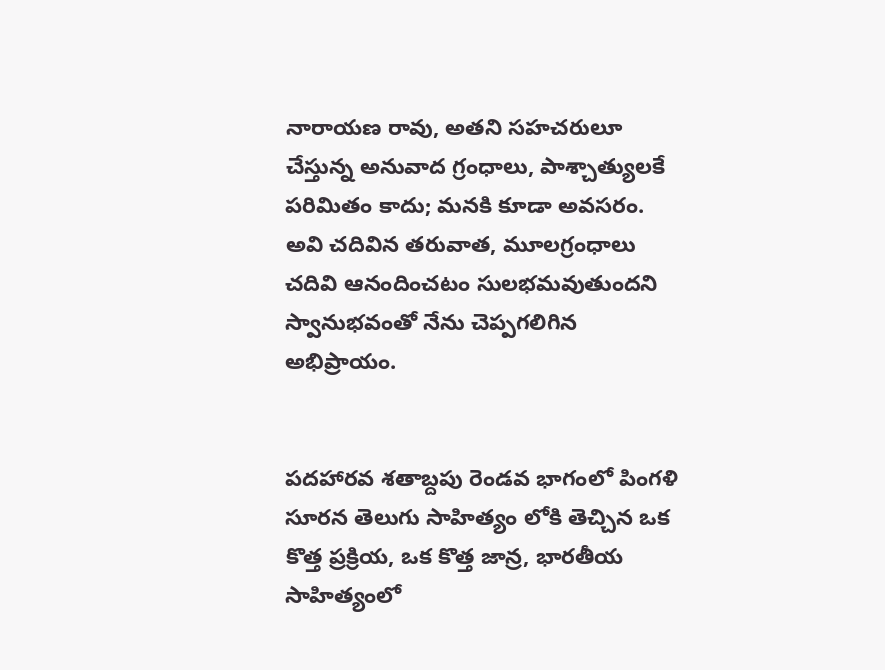నారాయణ రావు, అతని సహచరులూ చేస్తున్న అనువాద గ్రంధాలు, పాశ్చాత్యులకే పరిమితం కాదు; మనకి కూడా అవసరం. అవి చదివిన తరువాత, మూలగ్రంధాలు చదివి ఆనందించటం సులభమవుతుందని స్వానుభవంతో నేను చెప్పగలిగిన అభిప్రాయం.


పదహారవ శతాబ్దపు రెండవ భాగంలో పింగళి సూరన తెలుగు సాహిత్యం లోకి తెచ్చిన ఒక కొత్త ప్రక్రియ, ఒక కొత్త జాన్ర, భారతీయ సాహిత్యంలో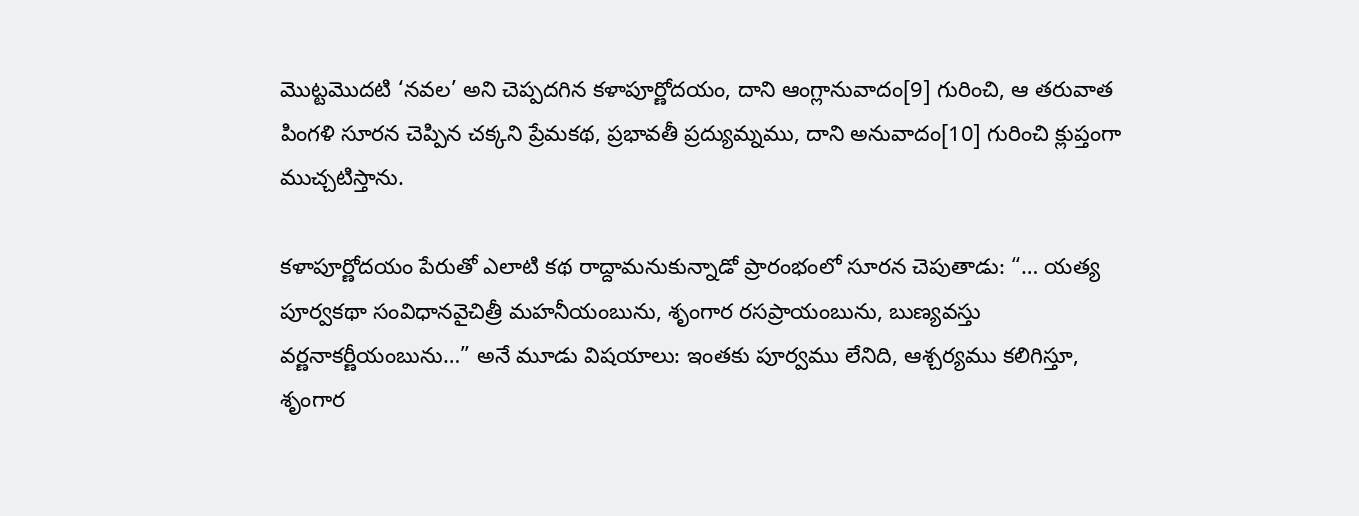మొట్టమొదటి ‘నవల’ అని చెప్పదగిన కళాపూర్ణోదయం, దాని ఆంగ్లానువాదం[9] గురించి, ఆ తరువాత పింగళి సూరన చెప్పిన చక్కని ప్రేమకథ, ప్రభావతీ ప్రద్యుమ్నము, దాని అనువాదం[10] గురించి క్లుప్తంగా ముచ్చటిస్తాను.

కళాపూర్ణోదయం పేరుతో ఎలాటి కథ రాద్దామనుకున్నాడో ప్రారంభంలో సూరన చెపుతాడు: “… యత్య పూర్వకథా సంవిధానవైచిత్రీ మహనీయంబును, శృంగార రసప్రాయంబును, బుణ్యవస్తు వర్ణనాకర్ణీయంబును…” అనే మూడు విషయాలు: ఇంతకు పూర్వము లేనిది, ఆశ్చర్యము కలిగిస్తూ, శృంగార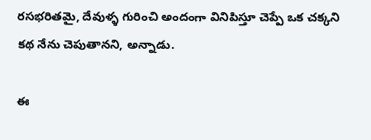రసభరితమై, దేవుళ్ళ గురించి అందంగా వినిపిస్తూ చెప్పే ఒక చక్కని కథ నేను చెపుతానని, అన్నాడు.

ఈ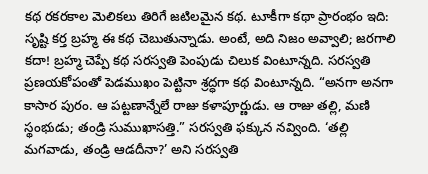కథ రకరకాల మెలికలు తిరిగే జటిలమైన కథ. టూకీగా కథా ప్రారంభం ఇది: సృష్టి కర్త బ్రహ్మ ఈ కథ చెబుతున్నాడు. అంటే, అది నిజం అవ్వాలి; జరగాలి కదా! బ్రహ్మ చెప్పే కథ సరస్వతి పెంపుడు చిలుక వింటూన్నది. సరస్వతి ప్రణయకోపంతో పెడముఖం పెట్టినా శ్రద్ధగా కథ వింటూన్నది. “అనగా అనగా కాసార పురం. ఆ పట్టణాన్నేలే రాజు కళాపూర్ణుడు. ఆ రాజు తల్లి, మణి స్థంభుడు; తండ్రి సుముఖాసత్తి.” సరస్వతి ఫక్కున నవ్వింది. ‘తల్లి మగవాడు, తండ్రి ఆడదీనా?’ అని సరస్వతి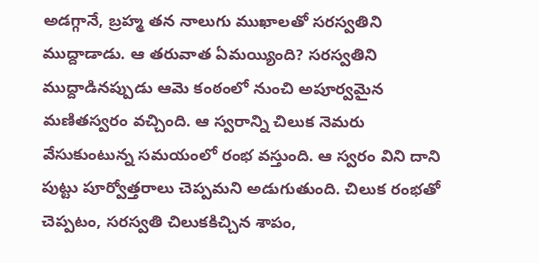అడగ్గానే, బ్రహ్మ తన నాలుగు ముఖాలతో సరస్వతిని ముద్దాడాడు. ఆ తరువాత ఏమయ్యింది? సరస్వతిని ముద్దాడినప్పుడు ఆమె కంఠంలో నుంచి అపూర్వమైన మణితస్వరం వచ్చింది. ఆ స్వరాన్ని చిలుక నెమరు వేసుకుంటున్న సమయంలో రంభ వస్తుంది. ఆ స్వరం విని దాని పుట్టు పూర్వోత్తరాలు చెప్పమని అడుగుతుంది. చిలుక రంభతో చెప్పటం, సరస్వతి చిలుకకిచ్చిన శాపం,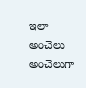ఇలా అంచెలు అంచెలుగా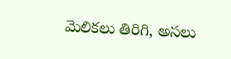మెలికలు తిరిగి, అసలు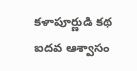కళాపూర్ణుడి కథ ఐదవ ఆశ్వాసం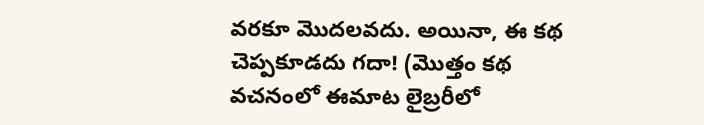వరకూ మొదలవదు. అయినా, ఈ కథ చెప్పకూడదు గదా! (మొత్తం కథ వచనంలో ఈమాట లైబ్రరీలో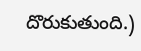దొరుకుతుంది.)